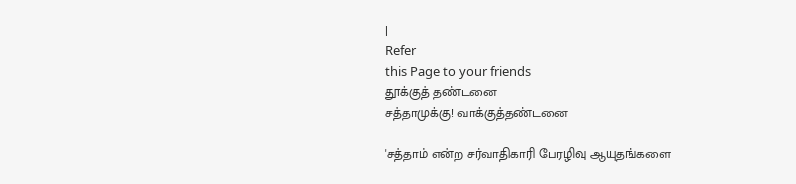|
Refer
this Page to your friends
தூக்குத் தண்டனை
சத்தாமுக்கு! வாக்குத்தண்டனை

'சத்தாம் என்ற சர்வாதிகாரி பேரழிவு ஆயுதங்களை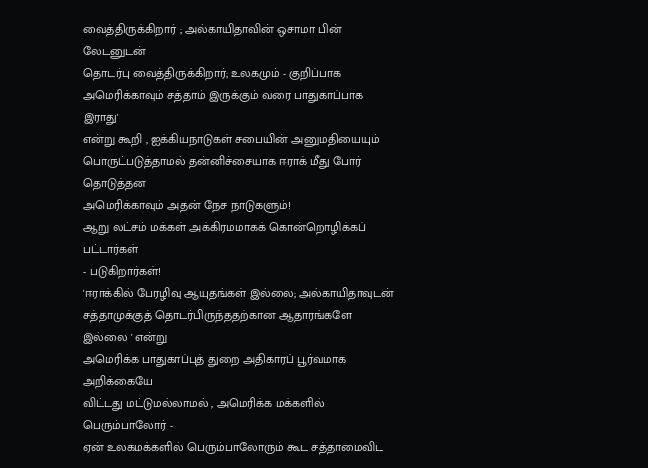வைத்திருக்கிறார் ; அல்காயிதாவின் ஒசாமா பின் லேடனுடன்
தொடர்பு வைத்திருக்கிறார்; உலகமும் - குறிப்பாக
அமெரிக்காவும் சத்தாம் இருக்கும் வரை பாதுகாப்பாக இராது'
என்று கூறி , ஐக்கியநாடுகள் சபையின் அனுமதியையும்
பொருட்படுத்தாமல் தன்னிச்சையாக ஈராக் மீது போர் தொடுத்தன
அமெரிக்காவும் அதன் நேச நாடுகளும்!
ஆறு லட்சம் மக்கள் அக்கிரமமாகக் கொன்றொழிக்கப் பட்டார்கள்
- படுகிறார்கள்!
'ஈராக்கில் பேரழிவு ஆயுதங்கள் இல்லை; அல்காயிதாவுடன்
சத்தாமுக்குத் தொடர்பிருந்ததற்கான ஆதாரங்களே இல்லை ' என்று
அமெரிக்க பாதுகாப்புத் துறை அதிகாரப் பூர்வமாக அறிக்கையே
விட்டது மட்டுமல்லாமல் , அமெரிக்க மக்களில் பெரும்பாலோர் -
ஏன் உலகமக்களில் பெரும்பாலோரும் கூட சத்தாமைவிட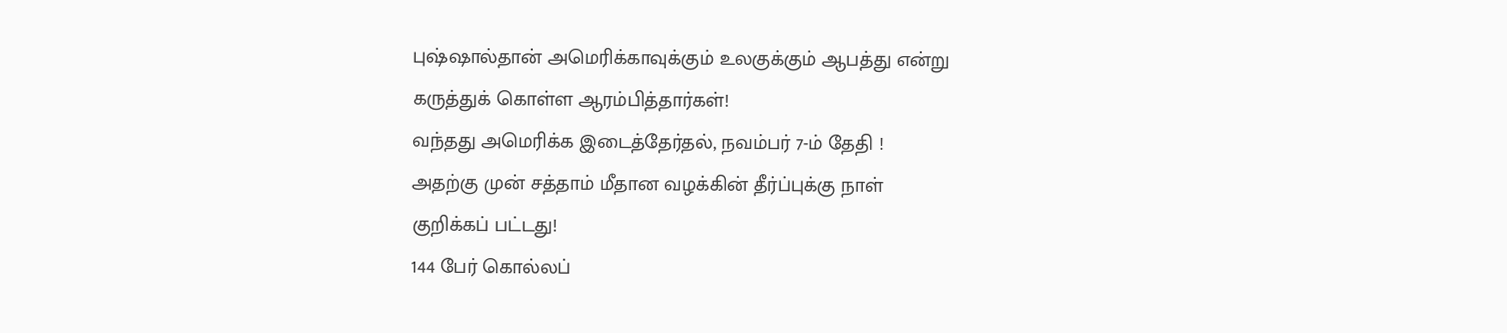புஷ்ஷால்தான் அமெரிக்காவுக்கும் உலகுக்கும் ஆபத்து என்று
கருத்துக் கொள்ள ஆரம்பித்தார்கள்!
வந்தது அமெரிக்க இடைத்தேர்தல், நவம்பர் 7-ம் தேதி !
அதற்கு முன் சத்தாம் மீதான வழக்கின் தீர்ப்புக்கு நாள்
குறிக்கப் பட்டது!
144 பேர் கொல்லப்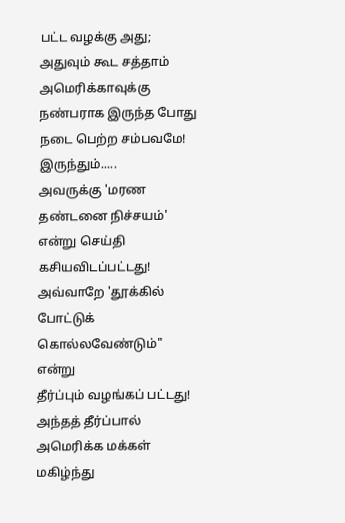பட்ட வழக்கு அது; அதுவும் கூட சத்தாம்
அமெரிக்காவுக்கு நண்பராக இருந்த போது நடை பெற்ற சம்பவமே!
இருந்தும்.....
அவருக்கு 'மரண தண்டனை நிச்சயம்' என்று செய்தி
கசியவிடப்பட்டது!
அவ்வாறே 'தூக்கில் போட்டுக் கொல்லவேண்டும்" என்று
தீர்ப்பும் வழங்கப் பட்டது!
அந்தத் தீர்ப்பால் அமெரிக்க மக்கள் மகிழ்ந்து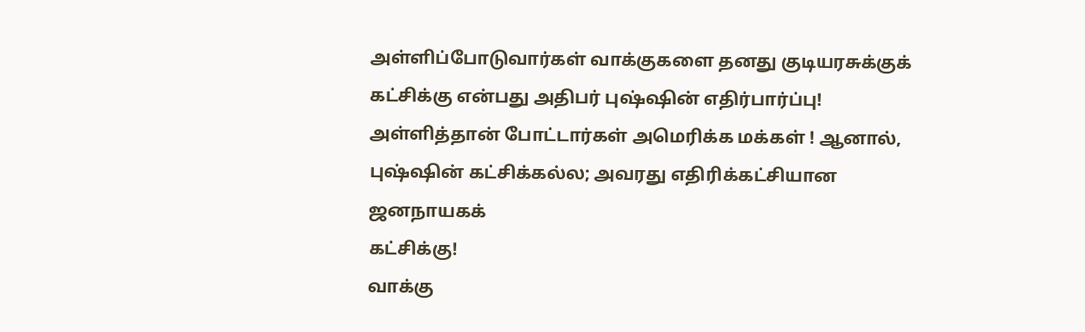அள்ளிப்போடுவார்கள் வாக்குகளை தனது குடியரசுக்குக்
கட்சிக்கு என்பது அதிபர் புஷ்ஷின் எதிர்பார்ப்பு!
அள்ளித்தான் போட்டார்கள் அமெரிக்க மக்கள் ! ஆனால்,
புஷ்ஷின் கட்சிக்கல்ல; அவரது எதிரிக்கட்சியான ஜனநாயகக்
கட்சிக்கு!
வாக்கு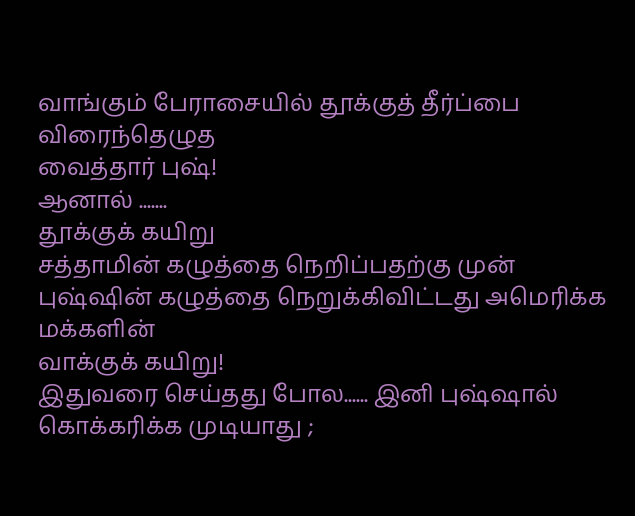வாங்கும் பேராசையில் தூக்குத் தீர்ப்பை விரைந்தெழுத
வைத்தார் புஷ்!
ஆனால் .......
தூக்குக் கயிறு
சத்தாமின் கழுத்தை நெறிப்பதற்கு முன்
புஷ்ஷின் கழுத்தை நெறுக்கிவிட்டது அமெரிக்க மக்களின்
வாக்குக் கயிறு!
இதுவரை செய்தது போல...... இனி புஷ்ஷால்
கொக்கரிக்க முடியாது ;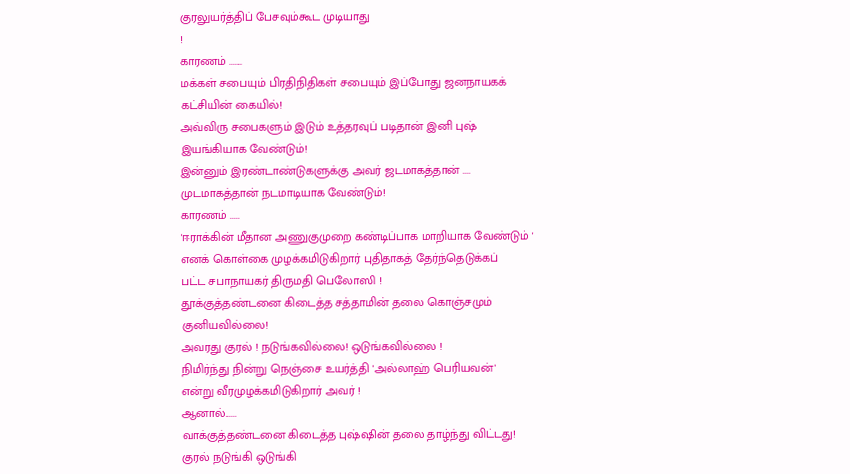குரலுயர்த்திப் பேசவும்கூட முடியாது
!
காரணம் .......
மக்கள் சபையும் பிரதிநிதிகள் சபையும் இப்போது ஜனநாயகக்
கட்சியின் கையில்!
அவ்விரு சபைகளும் இடும் உத்தரவுப் படிதான் இனி புஷ்
இயங்கியாக வேண்டும்!
இன்னும் இரண்டாண்டுகளுக்கு அவர் ஜடமாகத்தான் ....
முடமாகத்தான் நடமாடியாக வேண்டும்!
காரணம் .....
'ஈராக்கின் மீதான அணுகுமுறை கண்டிப்பாக மாறியாக வேண்டும் '
எனக் கொள்கை முழக்கமிடுகிறார் புதிதாகத் தேர்ந்தெடுக்கப்
பட்ட சபாநாயகர் திருமதி பெலோஸி !
தூக்குத்தண்டனை கிடைத்த சத்தாமின் தலை கொஞ்சமும்
குனியவில்லை!
அவரது குரல் ! நடுங்கவில்லை! ஒடுங்கவில்லை !
நிமிர்ந்து நின்று நெஞ்சை உயர்த்தி 'அல்லாஹ் பெரியவன்'
என்று வீரமுழக்கமிடுகிறார் அவர் !
ஆனால்......
வாக்குத்தண்டனை கிடைத்த புஷ்ஷின் தலை தாழ்ந்து விட்டது!
குரல் நடுங்கி ஒடுங்கி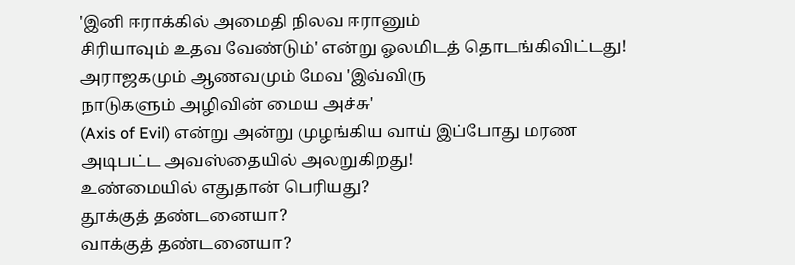'இனி ஈராக்கில் அமைதி நிலவ ஈரானும்
சிரியாவும் உதவ வேண்டும்' என்று ஓலமிடத் தொடங்கிவிட்டது!
அராஜகமும் ஆணவமும் மேவ 'இவ்விரு
நாடுகளும் அழிவின் மைய அச்சு'
(Axis of Evil) என்று அன்று முழங்கிய வாய் இப்போது மரண
அடிபட்ட அவஸ்தையில் அலறுகிறது!
உண்மையில் எதுதான் பெரியது?
தூக்குத் தண்டனையா?
வாக்குத் தண்டனையா?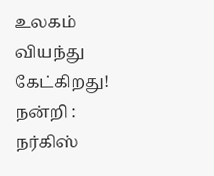உலகம் வியந்து கேட்கிறது!
நன்றி : நர்கிஸ்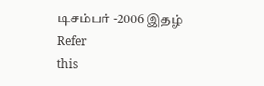டிசம்பர் -2006 இதழ்
Refer
this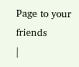Page to your friends
|